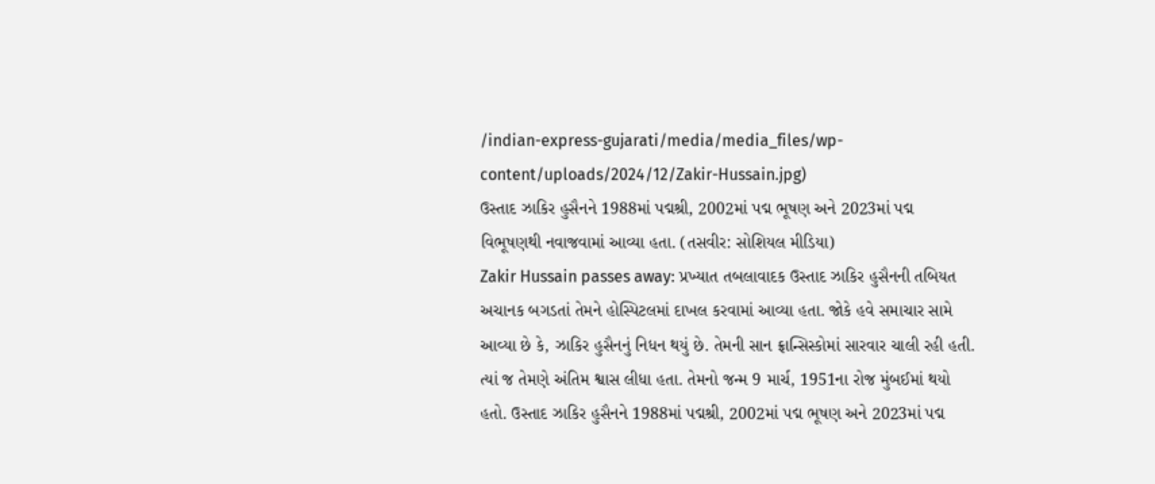/indian-express-gujarati/media/media_files/wp-content/uploads/2024/12/Zakir-Hussain.jpg)
ઉસ્તાદ ઝાકિર હુસૈનને 1988માં પદ્મશ્રી, 2002માં પદ્મ ભૂષણ અને 2023માં પદ્મ વિભૂષણથી નવાજવામાં આવ્યા હતા. (તસવીર: સોશિયલ મીડિયા)
Zakir Hussain passes away: પ્રખ્યાત તબલાવાદક ઉસ્તાદ ઝાકિર હુસૈનની તબિયત અચાનક બગડતાં તેમને હોસ્પિટલમાં દાખલ કરવામાં આવ્યા હતા. જોકે હવે સમાચાર સામે આવ્યા છે કે, ઝાકિર હુસૈનનું નિધન થયું છે. તેમની સાન ફ્રાન્સિસ્કોમાં સારવાર ચાલી રહી હતી. ત્યાં જ તેમણે અંતિમ શ્વાસ લીધા હતા. તેમનો જન્મ 9 માર્ચ, 1951ના રોજ મુંબઈમાં થયો હતો. ઉસ્તાદ ઝાકિર હુસૈનને 1988માં પદ્મશ્રી, 2002માં પદ્મ ભૂષણ અને 2023માં પદ્મ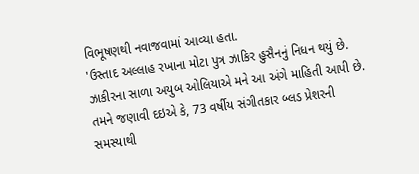વિભૂષણથી નવાજવામાં આવ્યા હતા.
'ઉસ્તાદ અલ્લાહ રખાના મોટા પુત્ર ઝાકિર હુસૈનનું નિધન થયું છે. ઝાકીરના સાળા અયુબ ઓલિયાએ મને આ અંગે માહિતી આપી છે. તમને જણાવી દઇએ કે, 73 વર્ષીય સંગીતકાર બ્લડ પ્રેશરની સમસ્યાથી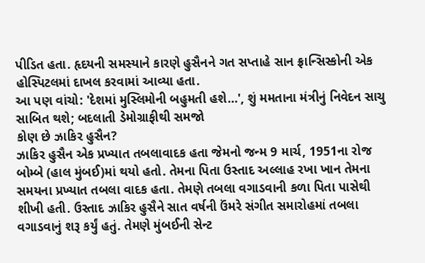પીડિત હતા. હૃદયની સમસ્યાને કારણે હુસૈનને ગત સપ્તાહે સાન ફ્રાન્સિસ્કોની એક હોસ્પિટલમાં દાખલ કરવામાં આવ્યા હતા.
આ પણ વાંચો: 'દેશમાં મુસ્લિમોની બહુમતી હશે…', શું મમતાના મંત્રીનું નિવેદન સાચુ સાબિત થશે; બદલાતી ડેમોગ્રાફીથી સમજો
કોણ છે ઝાકિર હુસૈન?
ઝાકિર હુસૈન એક પ્રખ્યાત તબલાવાદક હતા જેમનો જન્મ 9 માર્ચ, 1951ના રોજ બોમ્બે (હાલ મુંબઈ)માં થયો હતો. તેમના પિતા ઉસ્તાદ અલ્લાહ રખા ખાન તેમના સમયના પ્રખ્યાત તબલા વાદક હતા. તેમણે તબલા વગાડવાની કળા પિતા પાસેથી શીખી હતી. ઉસ્તાદ ઝાકિર હુસૈને સાત વર્ષની ઉંમરે સંગીત સમારોહમાં તબલા વગાડવાનું શરૂ કર્યું હતું. તેમણે મુંબઈની સેન્ટ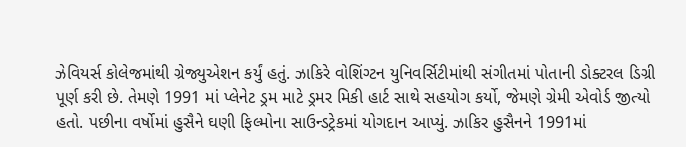ઝેવિયર્સ કોલેજમાંથી ગ્રેજ્યુએશન કર્યું હતું. ઝાકિરે વોશિંગ્ટન યુનિવર્સિટીમાંથી સંગીતમાં પોતાની ડોક્ટરલ ડિગ્રી પૂર્ણ કરી છે. તેમણે 1991 માં પ્લેનેટ ડ્રમ માટે ડ્રમર મિકી હાર્ટ સાથે સહયોગ કર્યો, જેમણે ગ્રેમી એવોર્ડ જીત્યો હતો. પછીના વર્ષોમાં હુસૈને ઘણી ફિલ્મોના સાઉન્ડટ્રેકમાં યોગદાન આપ્યું. ઝાકિર હુસૈનને 1991માં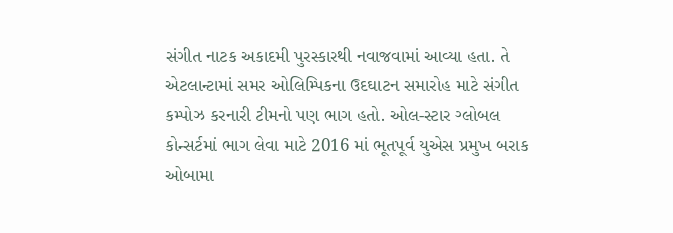સંગીત નાટક અકાદમી પુરસ્કારથી નવાજવામાં આવ્યા હતા. તે એટલાન્ટામાં સમર ઓલિમ્પિકના ઉદઘાટન સમારોહ માટે સંગીત કમ્પોઝ કરનારી ટીમનો પણ ભાગ હતો. ઓલ-સ્ટાર ગ્લોબલ કોન્સર્ટમાં ભાગ લેવા માટે 2016 માં ભૂતપૂર્વ યુએસ પ્રમુખ બરાક ઓબામા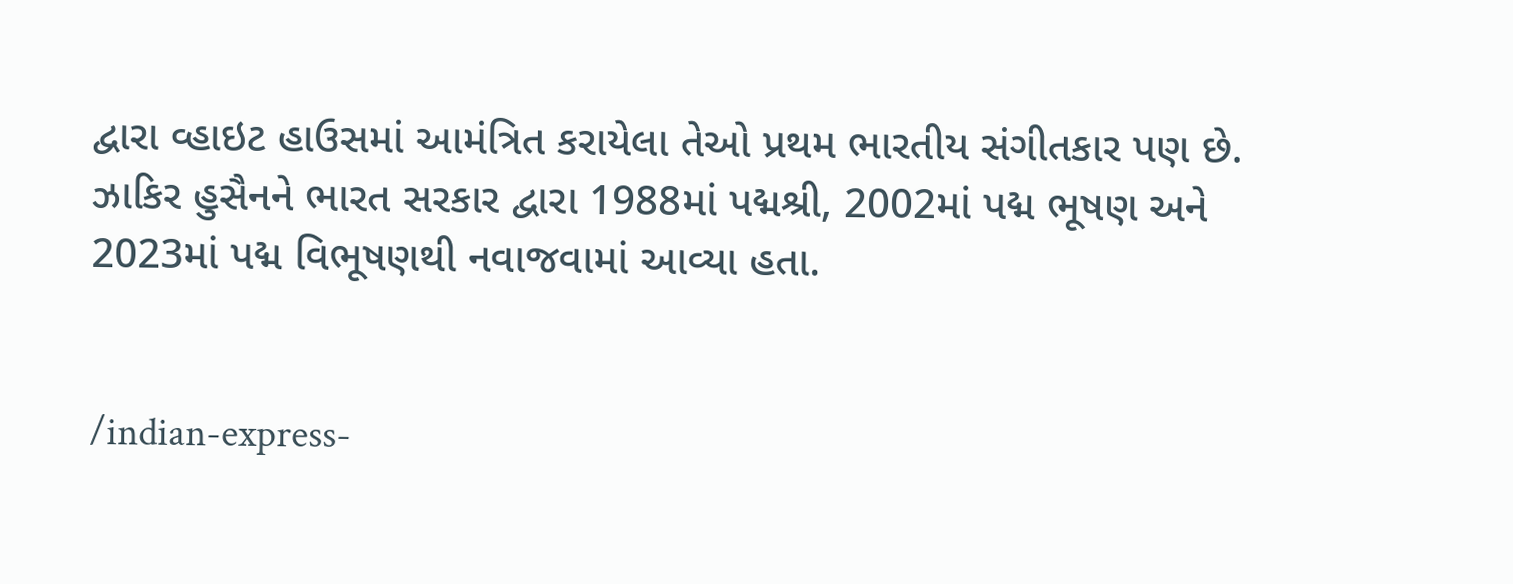દ્વારા વ્હાઇટ હાઉસમાં આમંત્રિત કરાયેલા તેઓ પ્રથમ ભારતીય સંગીતકાર પણ છે. ઝાકિર હુસૈનને ભારત સરકાર દ્વારા 1988માં પદ્મશ્રી, 2002માં પદ્મ ભૂષણ અને 2023માં પદ્મ વિભૂષણથી નવાજવામાં આવ્યા હતા.


/indian-express-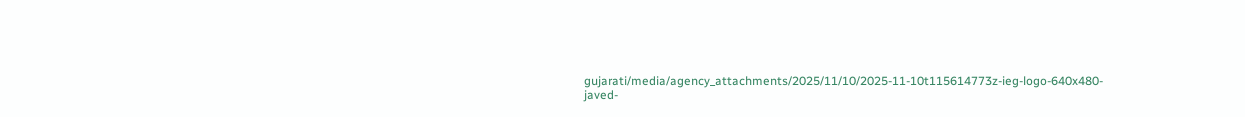gujarati/media/agency_attachments/2025/11/10/2025-11-10t115614773z-ieg-logo-640x480-javed-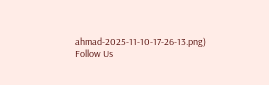ahmad-2025-11-10-17-26-13.png)
Follow Us